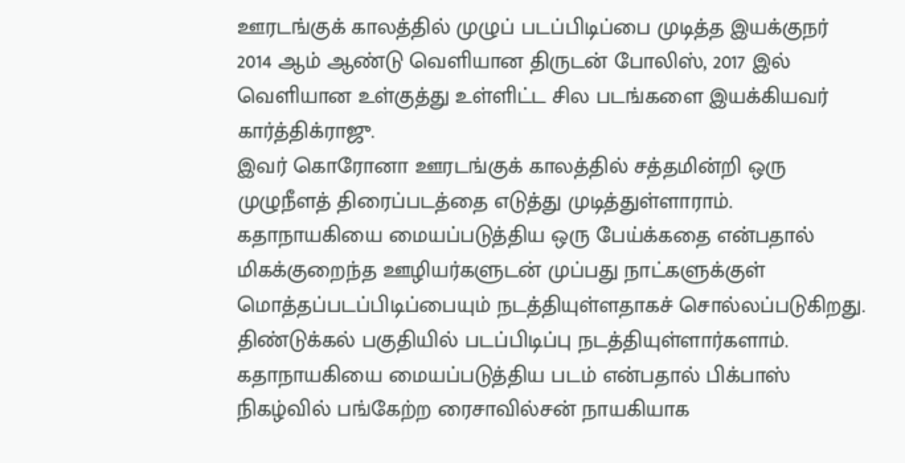ஊரடங்குக் காலத்தில் முழுப் படப்பிடிப்பை முடித்த இயக்குநர்
2014 ஆம் ஆண்டு வெளியான திருடன் போலிஸ், 2017 இல் வெளியான உள்குத்து உள்ளிட்ட சில படங்களை இயக்கியவர் கார்த்திக்ராஜு.
இவர் கொரோனா ஊரடங்குக் காலத்தில் சத்தமின்றி ஒரு முழுநீளத் திரைப்படத்தை எடுத்து முடித்துள்ளாராம்.
கதாநாயகியை மையப்படுத்திய ஒரு பேய்க்கதை என்பதால் மிகக்குறைந்த ஊழியர்களுடன் முப்பது நாட்களுக்குள் மொத்தப்படப்பிடிப்பையும் நடத்தியுள்ளதாகச் சொல்லப்படுகிறது.
திண்டுக்கல் பகுதியில் படப்பிடிப்பு நடத்தியுள்ளார்களாம். கதாநாயகியை மையப்படுத்திய படம் என்பதால் பிக்பாஸ் நிகழ்வில் பங்கேற்ற ரைசாவில்சன் நாயகியாக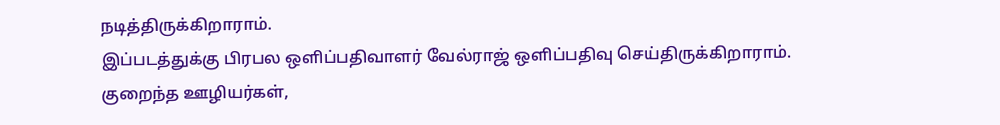நடித்திருக்கிறாராம்.
இப்படத்துக்கு பிரபல ஒளிப்பதிவாளர் வேல்ராஜ் ஒளிப்பதிவு செய்திருக்கிறாராம்.
குறைந்த ஊழியர்கள்,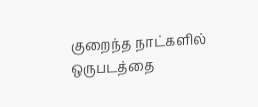குறைந்த நாட்களில் ஒருபடத்தை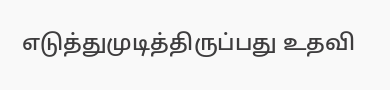எடுத்துமுடித்திருப்பது உதவி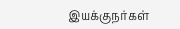இயக்குநர்கள்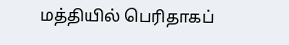மத்தியில் பெரிதாகப்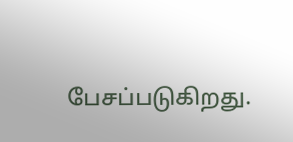பேசப்படுகிறது.